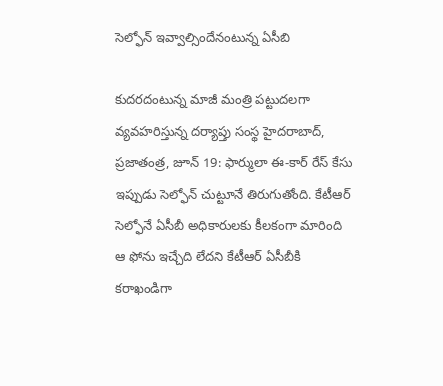సెల్ఫోన్ ఇవ్వాల్సిందేనంటున్న ఏసీబి

కుదరదంటున్న మాజీ మంత్రి పట్టుదలగా వ్యవహరిస్తున్న దర్యాప్తు సంస్థ హైదరాబాద్, ప్రజాతంత్ర, జూన్ 19: ఫార్ములా ఈ-కార్ రేస్ కేసు ఇప్పుడు సెల్ఫోన్ చుట్టూనే తిరుగుతోంది. కేటీఆర్ సెల్ఫోనే ఏసీబీ అధికారులకు కీలకంగా మారింది ఆ ఫోను ఇచ్చేది లేదని కేటీఆర్ ఏసీబీకి కరాఖండిగా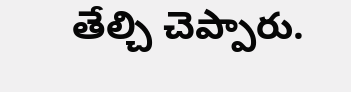తేల్చి చెప్పారు.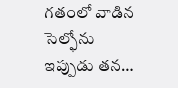గతంలో వాడిన సెల్ఫోను ఇప్పుడు తన…